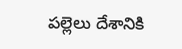పల్లెలు దేశానికి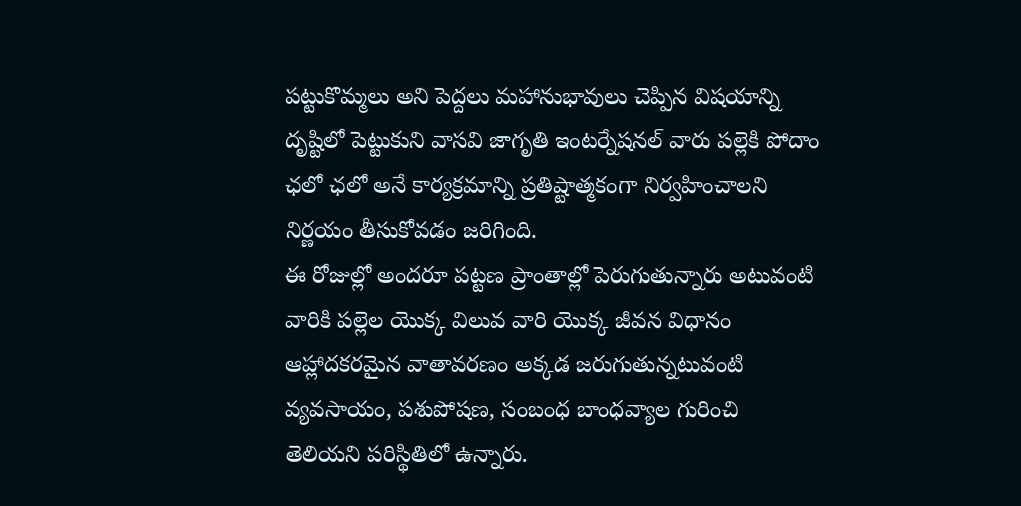పట్టుకొమ్మలు అని పెద్దలు మహానుభావులు చెప్పిన విషయాన్ని దృష్టిలో పెట్టుకుని వాసవి జాగృతి ఇంటర్నేషనల్ వారు పల్లెకి పోదాం ఛలో ఛలో అనే కార్యక్రమాన్ని ప్రతిష్టాత్మకంగా నిర్వహించాలని నిర్ణయం తీసుకోవడం జరిగింది.
ఈ రోజుల్లో అందరూ పట్టణ ప్రాంతాల్లో పెరుగుతున్నారు అటువంటి వారికి పల్లెల యొక్క విలువ వారి యొక్క జీవన విధానం ఆహ్లాదకరమైన వాతావరణం అక్కడ జరుగుతున్నటువంటి వ్యవసాయం, పశుపోషణ, సంబంధ బాంధవ్యాల గురించి తెలియని పరిస్థితిలో ఉన్నారు.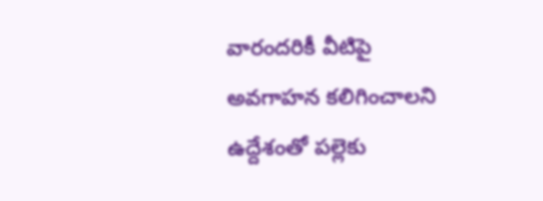వారందరికీ వీటిపై అవగాహన కలిగించాలని ఉద్దేశంతో పల్లెకు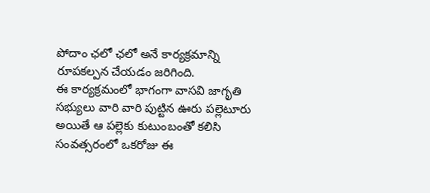పోదాం ఛలో ఛలో అనే కార్యక్రమాన్ని రూపకల్పన చేయడం జరిగింది.
ఈ కార్యక్రమంలో భాగంగా వాసవి జాగృతి సభ్యులు వారి వారి పుట్టిన ఊరు పల్లెటూరు అయితే ఆ పల్లెకు కుటుంబంతో కలిసి సంవత్సరంలో ఒకరోజు ఈ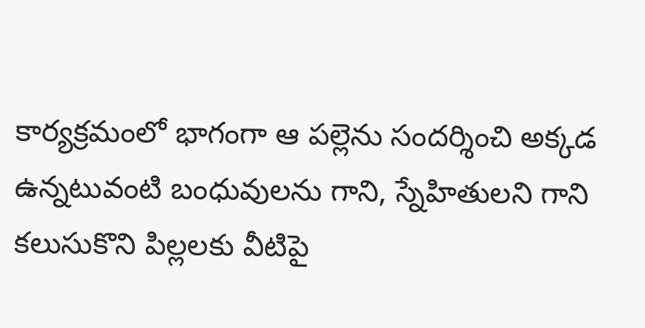కార్యక్రమంలో భాగంగా ఆ పల్లెను సందర్శించి అక్కడ ఉన్నటువంటి బంధువులను గాని, స్నేహితులని గాని కలుసుకొని పిల్లలకు వీటిపై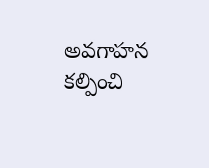అవగాహన కల్పించి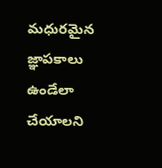మధురమైన జ్ఞాపకాలు ఉండేలా చేయాలని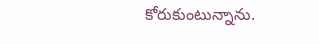కోరుకుంటున్నాను.